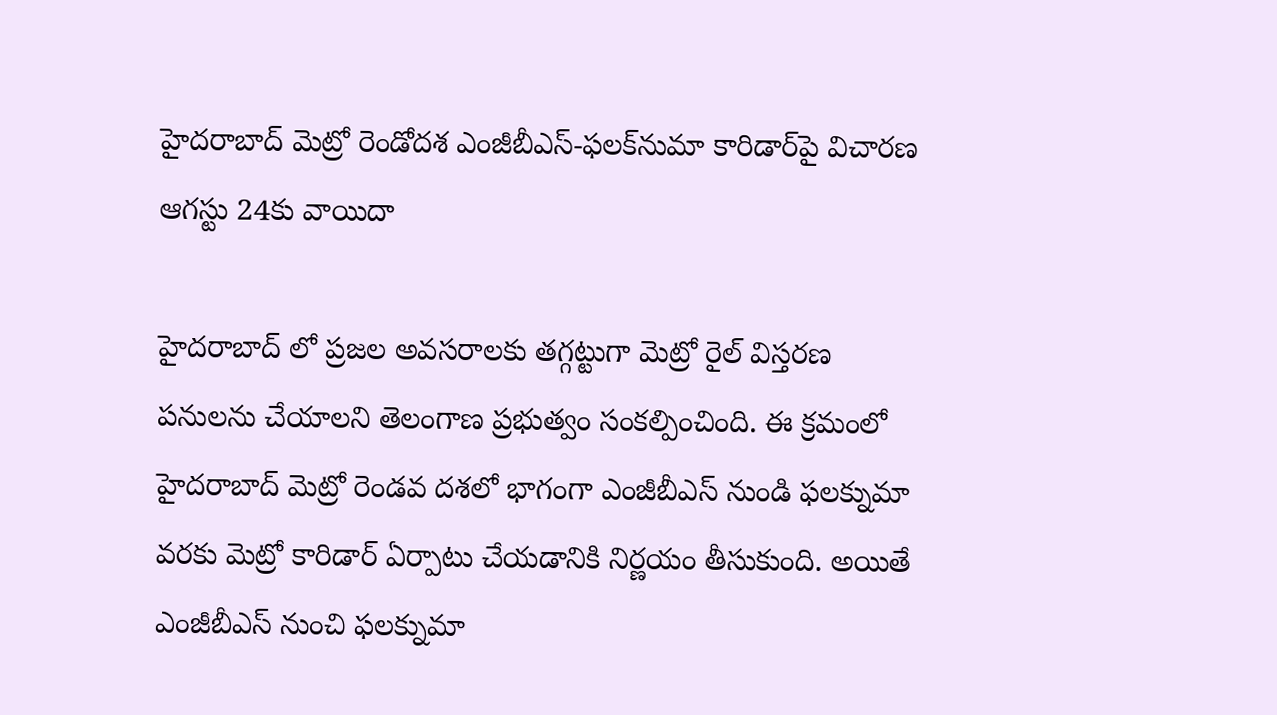హైదరాబాద్ మెట్రో రెండోదశ ఎంజీబీఎస్-ఫలక్‌నుమా కారిడార్‌పై విచారణ ఆగస్టు 24కు వాయిదా

హైదరాబాద్ లో ప్రజల అవసరాలకు తగ్గట్టుగా మెట్రో రైల్ విస్తరణ పనులను చేయాలని తెలంగాణ ప్రభుత్వం సంకల్పించింది. ఈ క్రమంలో హైదరాబాద్ మెట్రో రెండవ దశలో భాగంగా ఎంజీబీఎస్ నుండి ఫలక్నుమా వరకు మెట్రో కారిడార్ ఏర్పాటు చేయడానికి నిర్ణయం తీసుకుంది. అయితే ఎంజీబీఎస్ నుంచి ఫలక్నుమా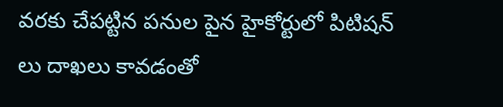వరకు చేపట్టిన పనుల పైన హైకోర్టులో పిటిషన్ లు దాఖలు కావడంతో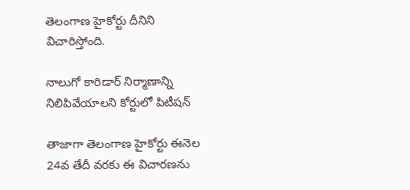తెలంగాణ హైకోర్టు దీనిని విచారిస్తోంది.

నాలుగో కారిడార్ నిర్మాణాన్ని నిలిపివేయాలని కోర్టులో పిటీషన్

తాజాగా తెలంగాణ హైకోర్టు ఈనెల 24వ తేదీ వరకు ఈ విచారణను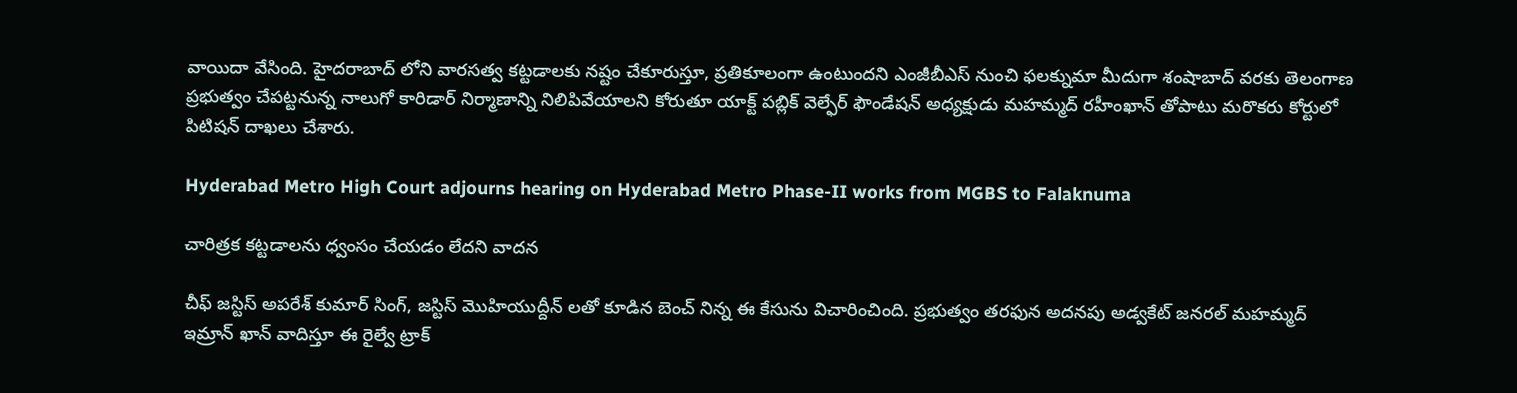వాయిదా వేసింది. హైదరాబాద్ లోని వారసత్వ కట్టడాలకు నష్టం చేకూరుస్తూ, ప్రతికూలంగా ఉంటుందని ఎంజీబీఎస్ నుంచి ఫలక్నుమా మీదుగా శంషాబాద్ వరకు తెలంగాణ ప్రభుత్వం చేపట్టనున్న నాలుగో కారిడార్ నిర్మాణాన్ని నిలిపివేయాలని కోరుతూ యాక్ట్ పబ్లిక్ వెల్ఫేర్ ఫౌండేషన్ అధ్యక్షుడు మహమ్మద్ రహీంఖాన్ తోపాటు మరొకరు కోర్టులో పిటిషన్ దాఖలు చేశారు.

Hyderabad Metro High Court adjourns hearing on Hyderabad Metro Phase-II works from MGBS to Falaknuma

చారిత్రక కట్టడాలను ధ్వంసం చేయడం లేదని వాదన

చీఫ్ జస్టిస్ అపరేశ్ కుమార్ సింగ్, జస్టిస్ మొహియుద్దీన్ లతో కూడిన బెంచ్ నిన్న ఈ కేసును విచారించింది. ప్రభుత్వం తరఫున అదనపు అడ్వకేట్ జనరల్ మహమ్మద్ ఇమ్రాన్ ఖాన్ వాదిస్తూ ఈ రైల్వే ట్రాక్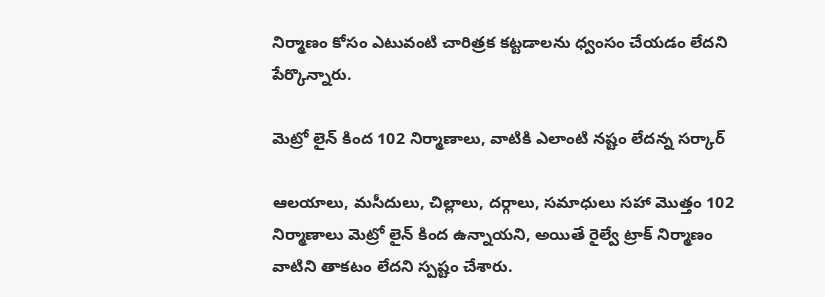నిర్మాణం కోసం ఎటువంటి చారిత్రక కట్టడాలను ధ్వంసం చేయడం లేదని పేర్కొన్నారు.

మెట్రో లైన్ కింద 102 నిర్మాణాలు, వాటికి ఎలాంటి నష్టం లేదన్న సర్కార్

ఆలయాలు, మసీదులు, చిల్లాలు, దర్గాలు, సమాధులు సహా మొత్తం 102 నిర్మాణాలు మెట్రో లైన్ కింద ఉన్నాయని, అయితే రైల్వే ట్రాక్ నిర్మాణం వాటిని తాకటం లేదని స్పష్టం చేశారు.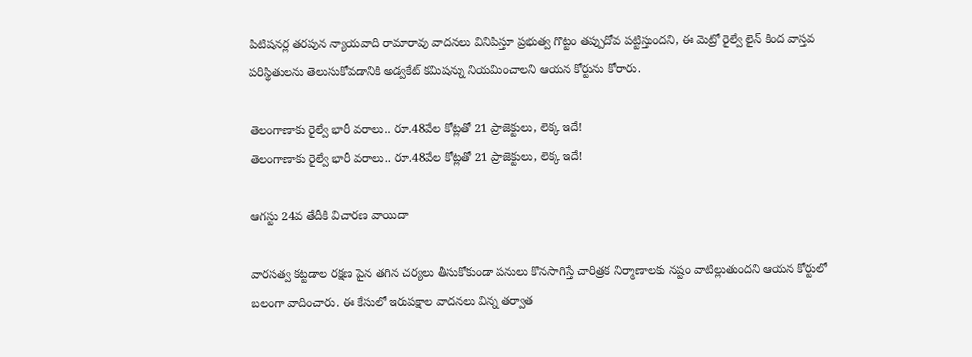పిటిషనర్ల తరపున న్యాయవాది రామారావు వాదనలు వినిపిస్తూ ప్రభుత్వ గొట్టం తప్పుదోవ పట్టిస్తుందని, ఈ మెట్రో రైల్వే లైన్ కింద వాస్తవ పరిస్థితులను తెలుసుకోవడానికి అడ్వకేట్ కమిషన్ను నియమించాలని ఆయన కోర్టును కోరారు.

తెలంగాణాకు రైల్వే భారీ వరాలు.. రూ.48వేల కోట్లతో 21 ప్రాజెక్టులు, లెక్క ఇదే!
తెలంగాణాకు రైల్వే భారీ వరాలు.. రూ.48వేల కోట్లతో 21 ప్రాజెక్టులు, లెక్క ఇదే!

ఆగస్టు 24వ తేదీకి విచారణ వాయిదా

వారసత్వ కట్టడాల రక్షణ పైన తగిన చర్యలు తీసుకోకుండా పనులు కొనసాగిస్తే చారిత్రక నిర్మాణాలకు నష్టం వాటిల్లుతుందని ఆయన కోర్టులో బలంగా వాదించారు. ఈ కేసులో ఇరుపక్షాల వాదనలు విన్న తర్వాత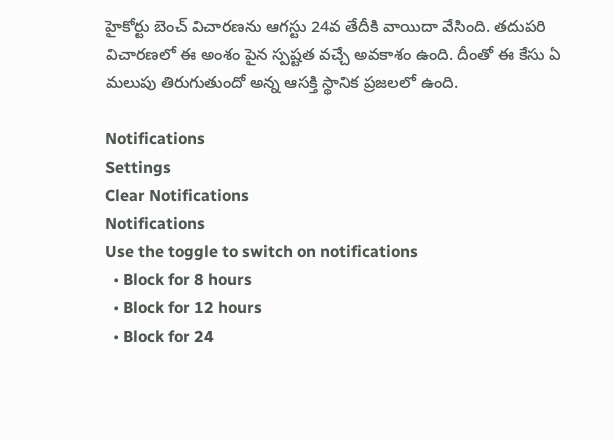హైకోర్టు బెంచ్ విచారణను ఆగస్టు 24వ తేదీకి వాయిదా వేసింది. తదుపరి విచారణలో ఈ అంశం పైన స్పష్టత వచ్చే అవకాశం ఉంది. దీంతో ఈ కేసు ఏ మలుపు తిరుగుతుందో అన్న ఆసక్తి స్థానిక ప్రజలలో ఉంది.

Notifications
Settings
Clear Notifications
Notifications
Use the toggle to switch on notifications
  • Block for 8 hours
  • Block for 12 hours
  • Block for 24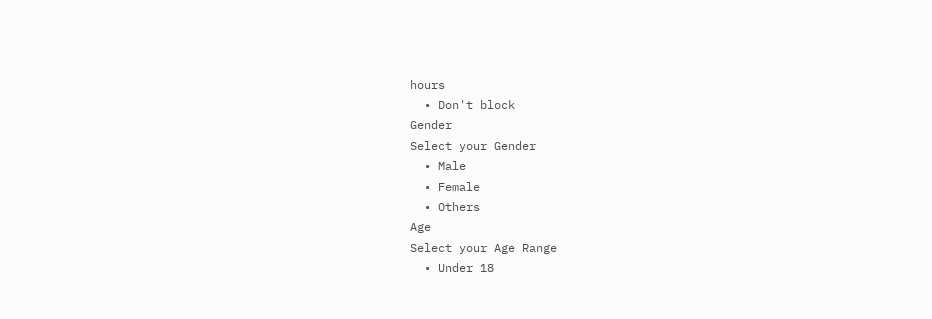hours
  • Don't block
Gender
Select your Gender
  • Male
  • Female
  • Others
Age
Select your Age Range
  • Under 18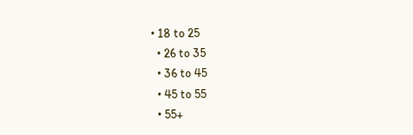• 18 to 25
  • 26 to 35
  • 36 to 45
  • 45 to 55
  • 55+